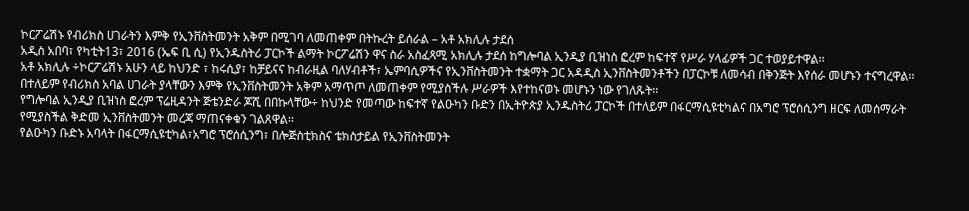ኮርፖሬሽኑ የብሪክስ ሀገራትን እምቅ የኢንቨስትመንት አቅም በሚገባ ለመጠቀም በትኩረት ይሰራል – አቶ አክሊሉ ታደሰ
አዲስ አበባ፣ የካቲት13፣ 2016 (ኤፍ ቢ ሲ) የኢንዱስትሪ ፓርኮች ልማት ኮርፖሬሽን ዋና ስራ አስፈጻሚ አክሊሉ ታደሰ ከግሎባል ኢንዲያ ቢዝነስ ፎረም ከፍተኛ የሥራ ሃላፊዎች ጋር ተወያይተዋል፡፡
አቶ አክሊሉ ÷ኮርፖሬሽኑ አሁን ላይ ከህንድ ፣ ከሩሲያ፣ ከቻይናና ከብራዚል ባለሃብቶች፣ ኤምባሲዎችና የኢንቨስትመንት ተቋማት ጋር አዳዲስ ኢንቨስትመንቶችን በፓርኮቹ ለመሳብ በቅንጅት እየሰራ መሆኑን ተናግረዋል፡፡
በተለይም የብሪክስ አባል ሀገራት ያላቸውን እምቅ የኢንቨስትመንት አቅም አማጥጦ ለመጠቀም የሚያስችሉ ሥራዎች እየተከናወኑ መሆኑን ነው የገለጹት፡፡
የግሎባል ኢንዲያ ቢዝነስ ፎረም ፕሬዚዳንት ጅቴንድራ ጆሺ በበኩላቸው÷ ከህንድ የመጣው ከፍተኛ የልዑካን ቡድን በኢትዮጵያ ኢንዱስትሪ ፓርኮች በተለይም በፋርማሲዩቲካልና በአግሮ ፕሮሰሲንግ ዘርፍ ለመሰማራት የሚያስችል ቅድመ ኢንቨስትመንት መረጃ ማጠናቀቁን ገልጸዋል፡፡
የልዑካን ቡድኑ አባላት በፋርማሲዩቲካል፣አግሮ ፕሮሰሲንግ፣ በሎጅስቲክስና ቴክስታይል የኢንቨስትመንት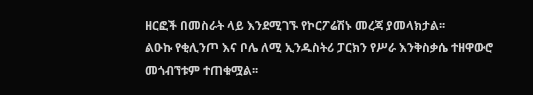ዘርፎች በመስራት ላይ እንደሚገኙ የኮርፖሬሽኑ መረጃ ያመላክታል፡፡
ልዑኩ የቂሊንጦ እና ቦሌ ለሚ ኢንዱስትሪ ፓርክን የሥራ እንቅስቃሴ ተዘዋውሮ መጎብኘቱም ተጠቁሟል፡፡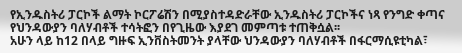የኢንዱስትሪ ፓርኮች ልማት ኮርፖሬሽን በሚያስተዳድራቸው ኢንዱስትሪ ፓርኮችና ነጻ የንግድ ቀጣና የህንዳውያን ባለሃብቶች ተሳትፎን በየጊዜው እያደገ መምጣቱ ተጠቅሷል፡፡
አሁን ላይ ከ12 በላይ ግዙፍ ኢንቨስትመንት ያላቸው ህንዳውያን ባለሃብቶች በፋርማሲዩቲካል፣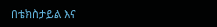በቴክስታይል እና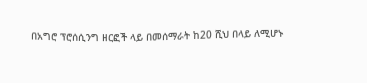በአግሮ ፕሮሰሲንግ ዘርፎች ላይ በመሰማራት ከ20 ሺህ በላይ ለሚሆኑ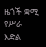ዜጎች ቋሚ የሥራ እድል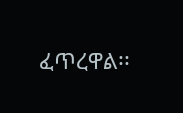ፈጥረዋል፡፡